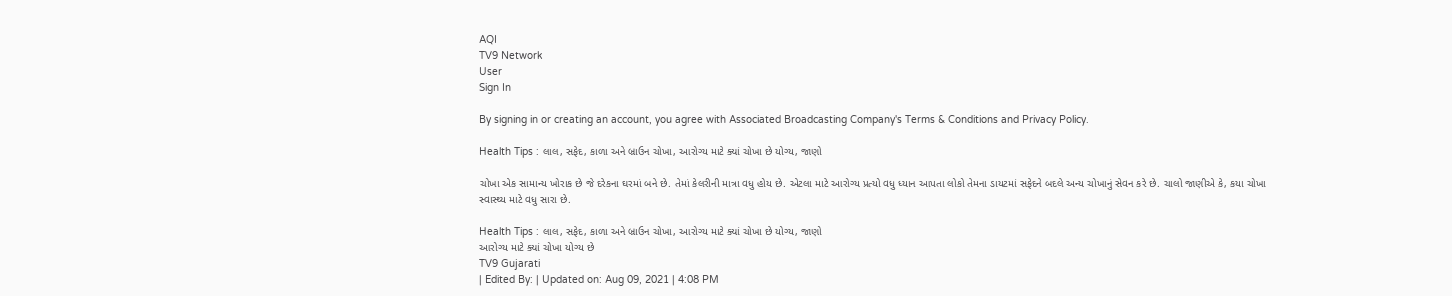AQI
TV9 Network
User
Sign In

By signing in or creating an account, you agree with Associated Broadcasting Company's Terms & Conditions and Privacy Policy.

Health Tips : લાલ, સફેદ, કાળા અને બ્રાઉન ચોખા, આરોગ્ય માટે ક્યાં ચોખા છે યોગ્ય, જાણો

ચોખા એક સામાન્ય ખોરાક છે જે દરેકના ઘરમાં બને છે. તેમાં કેલરીની માત્રા વધુ હોય છે. એટલા માટે આરોગ્ય પ્રત્યો વધુ ધ્યાન આપતા લોકો તેમના ડાયટમાં સફેદને બદલે અન્ય ચોખાનું સેવન કરે છે. ચાલો જાણીએ કે, કયા ચોખા સ્વાસ્થ્ય માટે વધુ સારા છે.

Health Tips : લાલ, સફેદ, કાળા અને બ્રાઉન ચોખા, આરોગ્ય માટે ક્યાં ચોખા છે યોગ્ય, જાણો
આરોગ્ય માટે ક્યાં ચોખા યોગ્ય છે
TV9 Gujarati
| Edited By: | Updated on: Aug 09, 2021 | 4:08 PM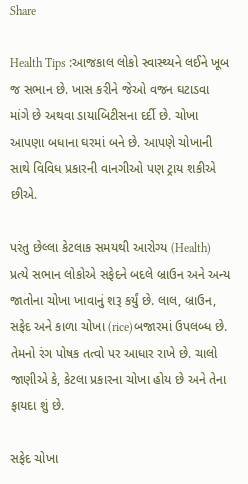Share

Health Tips :આજકાલ લોકો સ્વાસ્થ્યને લઈને ખૂબ જ સભાન છે. ખાસ કરીને જેઓ વજન ઘટાડવા માંગે છે અથવા ડાયાબિટીસના દર્દી છે. ચોખા આપણા બધાના ઘરમાં બને છે. આપણે ચોખાની સાથે વિવિધ પ્રકારની વાનગીઓ પણ ટ્રાય શકીએ છીએ.

પરંતુ છેલ્લા કેટલાક સમયથી આરોગ્ય (Health) પ્રત્યે સભાન લોકોએ સફેદને બદલે બ્રાઉન અને અન્ય જાતોના ચોખા ખાવાનું શરૂ કર્યું છે. લાલ, બ્રાઉન, સફેદ અને કાળા ચોખા (rice)બજારમાં ઉપલબ્ધ છે. તેમનો રંગ પોષક તત્વો પર આધાર રાખે છે. ચાલો જાણીએ કે, કેટલા પ્રકારના ચોખા હોય છે અને તેના ફાયદા શું છે.

સફેદ ચોખા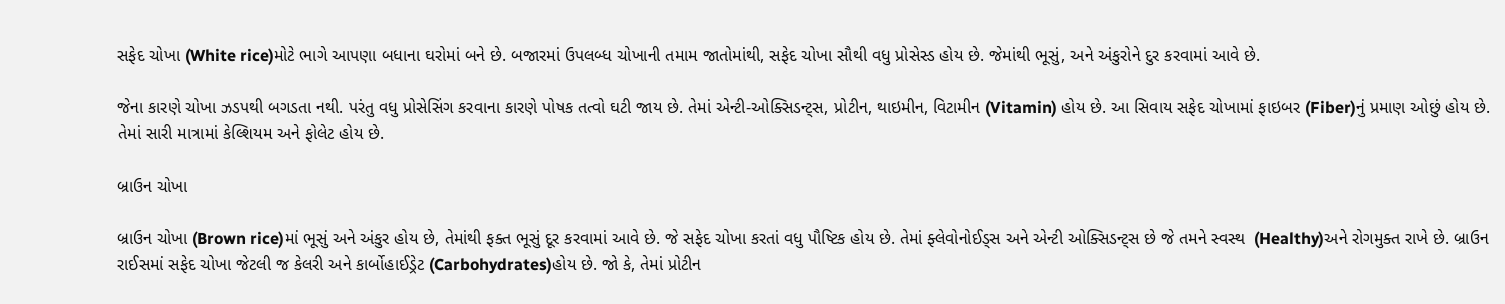સફેદ ચોખા (White rice)મોટે ભાગે આપણા બધાના ઘરોમાં બને છે. બજારમાં ઉપલબ્ધ ચોખાની તમામ જાતોમાંથી, સફેદ ચોખા સૌથી વધુ પ્રોસેસ્ડ હોય છે. જેમાંથી ભૂસું, અને અંકુરોને દુર કરવામાં આવે છે.

જેના કારણે ચોખા ઝડપથી બગડતા નથી. પરંતુ વધુ પ્રોસેસિંગ કરવાના કારણે પોષક તત્વો ઘટી જાય છે. તેમાં એન્ટી-ઓક્સિડન્ટ્સ, પ્રોટીન, થાઇમીન, વિટામીન (Vitamin) હોય છે. આ સિવાય સફેદ ચોખામાં ફાઇબર (Fiber)નું પ્રમાણ ઓછું હોય છે. તેમાં સારી માત્રામાં કેલ્શિયમ અને ફોલેટ હોય છે.

બ્રાઉન ચોખા

બ્રાઉન ચોખા (Brown rice)માં ભૂસું અને અંકુર હોય છે, તેમાંથી ફક્ત ભૂસું દૂર કરવામાં આવે છે. જે સફેદ ચોખા કરતાં વધુ પૌષ્ટિક હોય છે. તેમાં ફ્લેવોનોઈડ્સ અને એન્ટી ઓક્સિડન્ટ્સ છે જે તમને સ્વસ્થ  (Healthy)અને રોગમુક્ત રાખે છે. બ્રાઉન રાઈસમાં સફેદ ચોખા જેટલી જ કેલરી અને કાર્બોહાઈડ્રેટ (Carbohydrates)હોય છે. જો કે, તેમાં પ્રોટીન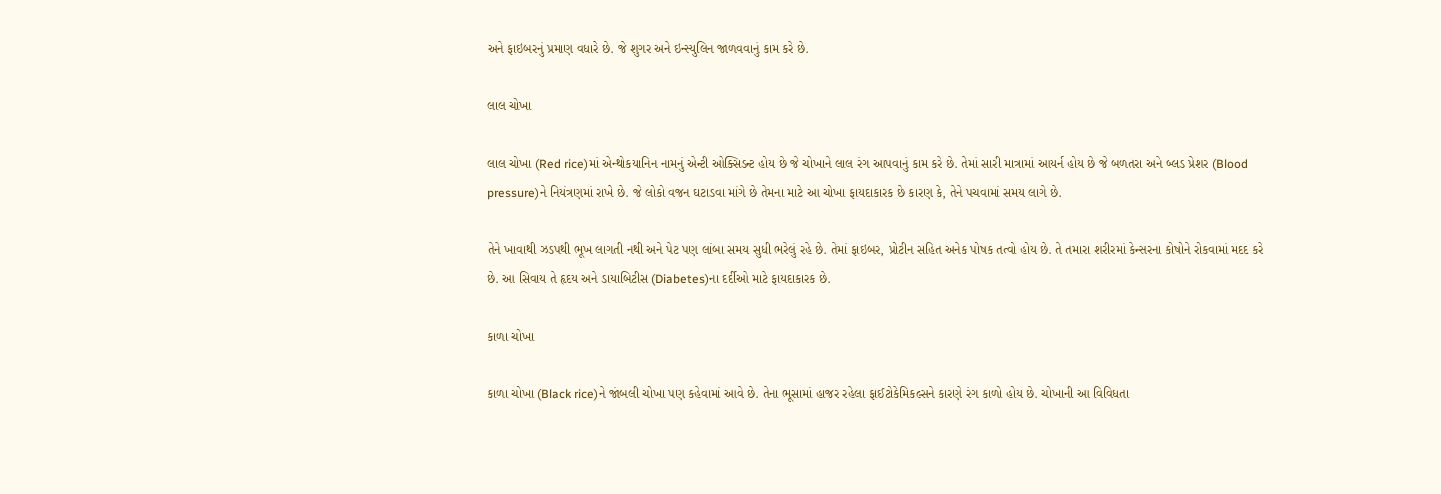અને ફાઇબરનું પ્રમાણ વધારે છે. જે શુગર અને ઇન્સ્યુલિન જાળવવાનું કામ કરે છે.

લાલ ચોખા

લાલ ચોખા (Red rice)માં એન્થોકયાનિન નામનું એન્ટી ઓક્સિડન્ટ હોય છે જે ચોખાને લાલ રંગ આપવાનું કામ કરે છે. તેમાં સારી માત્રામાં આયર્ન હોય છે જે બળતરા અને બ્લડ પ્રેશર (Blood pressure)ને નિયંત્રણમાં રાખે છે. જે લોકો વજન ઘટાડવા માંગે છે તેમના માટે આ ચોખા ફાયદાકારક છે કારણ કે, તેને પચવામાં સમય લાગે છે.

તેને ખાવાથી ઝડપથી ભૂખ લાગતી નથી અને પેટ પણ લાંબા સમય સુધી ભરેલું રહે છે. તેમાં ફાઇબર, પ્રોટીન સહિત અનેક પોષક તત્વો હોય છે. તે તમારા શરીરમાં કેન્સરના કોષોને રોકવામાં મદદ કરે છે. આ સિવાય તે હૃદય અને ડાયાબિટીસ (Diabetes)ના દર્દીઓ માટે ફાયદાકારક છે.

કાળા ચોખા

કાળા ચોખા (Black rice)ને જાંબલી ચોખા પણ કહેવામાં આવે છે. તેના ભૂસામાં હાજર રહેલા ફાઈટોકેમિકલ્સને કારણે રંગ કાળો હોય છે. ચોખાની આ વિવિધતા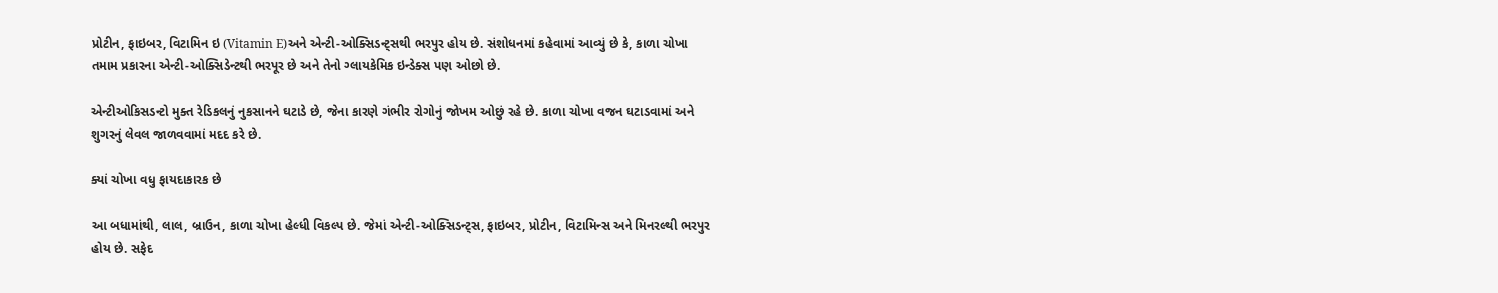પ્રોટીન, ફાઇબર, વિટામિન ઇ (Vitamin E)અને એન્ટી-ઓક્સિડન્ટ્સથી ભરપુર હોય છે. સંશોધનમાં કહેવામાં આવ્યું છે કે, કાળા ચોખા તમામ પ્રકારના એન્ટી-ઓક્સિડેન્ટથી ભરપૂર છે અને તેનો ગ્લાયકેમિક ઇન્ડેક્સ પણ ઓછો છે.

એન્ટીઓકિસડન્ટો મુક્ત રેડિકલનું નુકસાનને ઘટાડે છે, જેના કારણે ગંભીર રોગોનું જોખમ ઓછું રહે છે. કાળા ચોખા વજન ઘટાડવામાં અને શુગરનું લેવલ જાળવવામાં મદદ કરે છે.

ક્યાં ચોખા વધુ ફાયદાકારક છે

આ બધામાંથી, લાલ, બ્રાઉન, કાળા ચોખા હેલ્ધી વિકલ્પ છે. જેમાં એન્ટી-ઓક્સિડન્ટ્સ, ફાઇબર, પ્રોટીન, વિટામિન્સ અને મિનરલ્થી ભરપુર હોય છે. સફેદ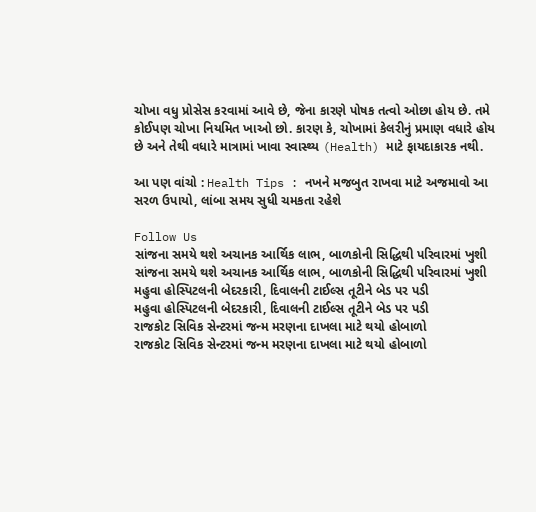ચોખા વધુ પ્રોસેસ કરવામાં આવે છે, જેના કારણે પોષક તત્વો ઓછા હોય છે. તમે કોઈપણ ચોખા નિયમિત ખાઓ છો. કારણ કે, ચોખામાં કેલરીનું પ્રમાણ વધારે હોય છે અને તેથી વધારે માત્રામાં ખાવા સ્વાસ્થ્ય (Health) માટે ફાયદાકારક નથી.

આ પણ વાંચો : Health Tips : નખને મજબુત રાખવા માટે અજમાવો આ સરળ ઉપાયો, લાંબા સમય સુધી ચમકતા રહેશે

Follow Us
સાંજના સમયે થશે અચાનક આર્થિક લાભ, બાળકોની સિદ્ધિથી પરિવારમાં ખુશી
સાંજના સમયે થશે અચાનક આર્થિક લાભ, બાળકોની સિદ્ધિથી પરિવારમાં ખુશી
મહુવા હોસ્પિટલની બેદરકારી, દિવાલની ટાઈલ્સ તૂટીને બેડ પર પડી
મહુવા હોસ્પિટલની બેદરકારી, દિવાલની ટાઈલ્સ તૂટીને બેડ પર પડી
રાજકોટ સિવિક સેન્ટરમાં જન્મ મરણના દાખલા માટે થયો હોબાળો
રાજકોટ સિવિક સેન્ટરમાં જન્મ મરણના દાખલા માટે થયો હોબાળો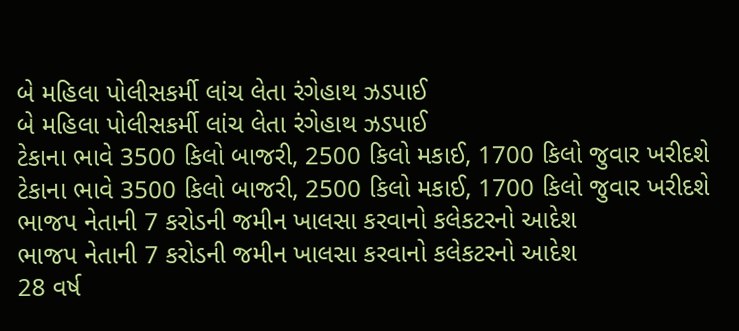બે મહિલા પોલીસકર્મી લાંચ લેતા રંગેહાથ ઝડપાઈ
બે મહિલા પોલીસકર્મી લાંચ લેતા રંગેહાથ ઝડપાઈ
ટેકાના ભાવે 3500 કિલો બાજરી, 2500 કિલો મકાઈ, 1700 કિલો જુવાર ખરીદશે
ટેકાના ભાવે 3500 કિલો બાજરી, 2500 કિલો મકાઈ, 1700 કિલો જુવાર ખરીદશે
ભાજપ નેતાની 7 કરોડની જમીન ખાલસા કરવાનો કલેકટરનો આદેશ
ભાજપ નેતાની 7 કરોડની જમીન ખાલસા કરવાનો કલેકટરનો આદેશ
28 વર્ષ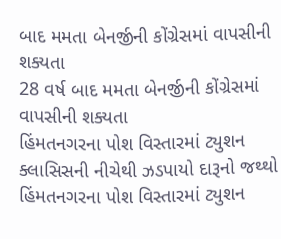બાદ મમતા બેનર્જીની કોંગ્રેસમાં વાપસીની શક્યતા
28 વર્ષ બાદ મમતા બેનર્જીની કોંગ્રેસમાં વાપસીની શક્યતા
હિંમતનગરના પોશ વિસ્તારમાં ટ્યુશન ક્લાસિસની નીચેથી ઝડપાયો દારૂનો જથ્થો
હિંમતનગરના પોશ વિસ્તારમાં ટ્યુશન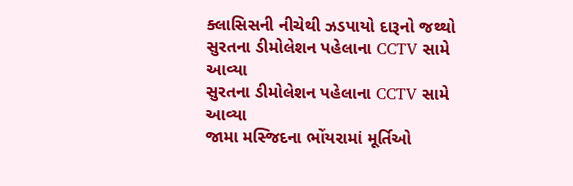ક્લાસિસની નીચેથી ઝડપાયો દારૂનો જથ્થો
સુરતના ડીમોલેશન પહેલાના CCTV સામે આવ્યા
સુરતના ડીમોલેશન પહેલાના CCTV સામે આવ્યા
જામા મસ્જિદના ભોંયરામાં મૂર્તિઓ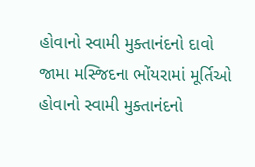હોવાનો સ્વામી મુક્તાનંદનો દાવો
જામા મસ્જિદના ભોંયરામાં મૂર્તિઓ હોવાનો સ્વામી મુક્તાનંદનો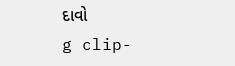દાવો
g clip-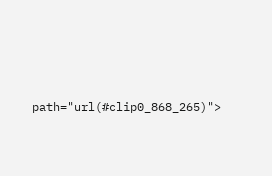path="url(#clip0_868_265)">